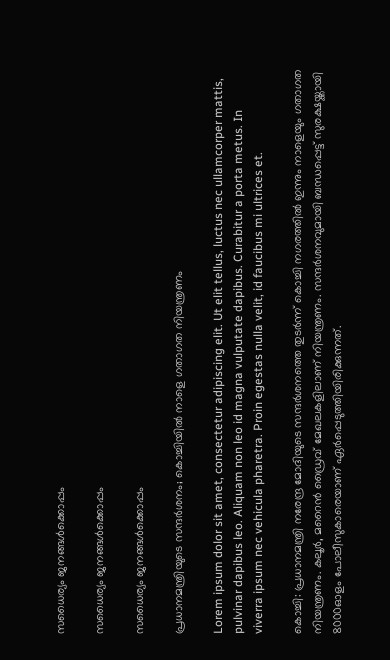സധൈര്യം ജനങ്ങൾക്കൊപ്പം

സധൈര്യം ജനങ്ങൾക്കൊപ്പം

സധൈര്യം ജനങ്ങൾക്കൊപ്പം

പ്രധാനമന്ത്രിയുടെ സന്ദര്‍ശനം; കൊച്ചിയില്‍ നാളെ ഗതാഗത നിയന്ത്രണം

Lorem ipsum dolor sit amet, consectetur adipiscing elit. Ut elit tellus, luctus nec ullamcorper mattis, pulvinar dapibus leo. Aliquam non leo id magna vulputate dapibus. Curabitur a porta metus. In viverra ipsum nec vehicula pharetra. Proin egestas nulla velit, id faucibus mi ultrices et.

കൊച്ചി: പ്രധാനമന്ത്രി നരേന്ദ്ര മോദിയുടെ സന്ദര്‍ശനത്തെ തുടര്‍ന്ന് കൊച്ചി നഗരത്തില്‍ ഇന്നും നാളെയും ഗതാഗത നിയന്ത്രണം. കലൂര്‍, മറൈന്‍ ഡ്രൈവ് മേഖലകളിലാണ് നിയന്ത്രണം. സന്ദര്‍ശനവുമായി ബന്ധപ്പെട്ട് സുരക്ഷയ്ക്കായി 8000ഓളം പോലീസുകാരെയാണ് ഏര്‍പ്പെടുത്തിയിരിക്കുന്നത്.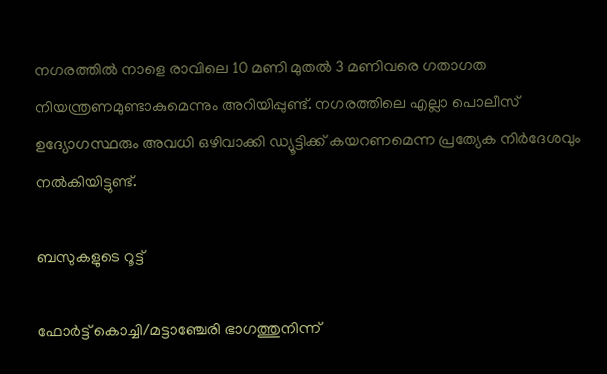നഗരത്തില്‍ നാളെ രാവിലെ 10 മണി മുതല്‍ 3 മണിവരെ ഗതാഗത നിയന്ത്രണമുണ്ടാകുമെന്നും അറിയിപ്പുണ്ട്. നഗരത്തിലെ എല്ലാ പൊലീസ് ഉദ്യോഗസ്ഥരും അവധി ഒഴിവാക്കി ഡ്യൂട്ടിക്ക് കയറണമെന്ന പ്രത്യേക നിര്‍ദേശവും നല്‍കിയിട്ടുണ്ട്.

ബസുകളുടെ റൂട്ട്

ഫോര്‍ട്ട് കൊച്ചി/മട്ടാഞ്ചേരി ഭാഗത്തുനിന്ന്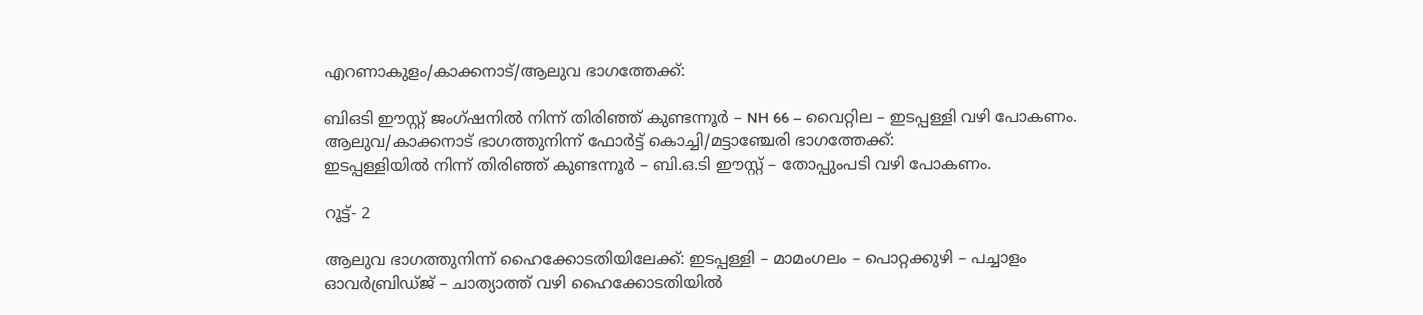എറണാകുളം/കാക്കനാട്/ആലുവ ഭാഗത്തേക്ക്:

ബിഒടി ഈസ്റ്റ് ജംഗ്ഷനില്‍ നിന്ന് തിരിഞ്ഞ് കുണ്ടന്നൂര്‍ – NH 66 – വൈറ്റില – ഇടപ്പള്ളി വഴി പോകണം.
ആലുവ/കാക്കനാട് ഭാഗത്തുനിന്ന് ഫോര്‍ട്ട് കൊച്ചി/മട്ടാഞ്ചേരി ഭാഗത്തേക്ക്:
ഇടപ്പള്ളിയില്‍ നിന്ന് തിരിഞ്ഞ് കുണ്ടന്നൂര്‍ – ബി.ഒ.ടി ഈസ്റ്റ് – തോപ്പുംപടി വഴി പോകണം.

റൂട്ട്- 2

ആലുവ ഭാഗത്തുനിന്ന് ഹൈക്കോടതിയിലേക്ക്: ഇടപ്പള്ളി – മാമംഗലം – പൊറ്റക്കുഴി – പച്ചാളം ഓവര്‍ബ്രിഡ്ജ് – ചാത്യാത്ത് വഴി ഹൈക്കോടതിയില്‍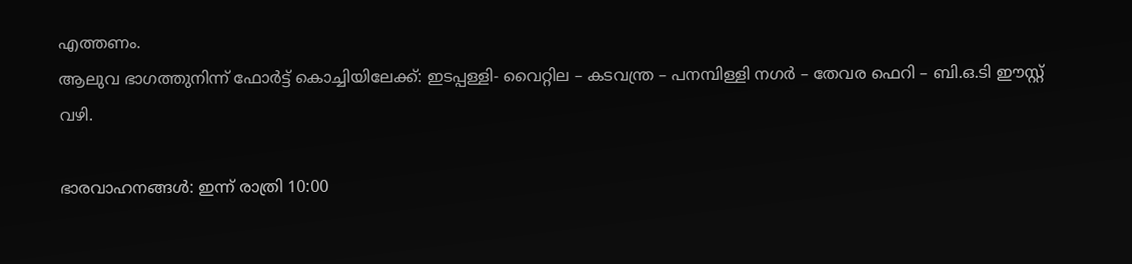എത്തണം.
ആലുവ ഭാഗത്തുനിന്ന് ഫോര്‍ട്ട് കൊച്ചിയിലേക്ക്: ഇടപ്പള്ളി- വൈറ്റില – കടവന്ത്ര – പനമ്പിള്ളി നഗര്‍ – തേവര ഫെറി – ബി.ഒ.ടി ഈസ്റ്റ് വഴി.

ഭാരവാഹനങ്ങള്‍: ഇന്ന് രാത്രി 10:00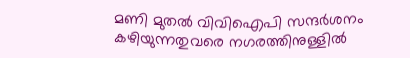മണി മുതല്‍ വിവിഐപി സന്ദര്‍ശനം കഴിയുന്നതുവരെ നഗരത്തിനുള്ളില്‍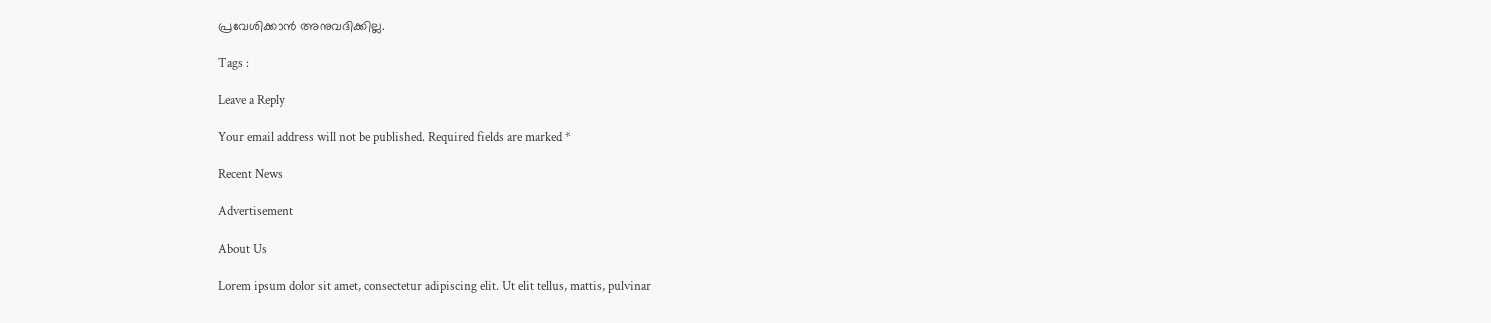പ്രവേശിക്കാന്‍ അനുവദിക്കില്ല.

Tags :

Leave a Reply

Your email address will not be published. Required fields are marked *

Recent News

Advertisement

About Us

Lorem ipsum dolor sit amet, consectetur adipiscing elit. Ut elit tellus, mattis, pulvinar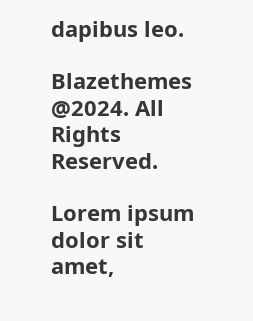dapibus leo.

Blazethemes @2024. All Rights Reserved.

Lorem ipsum dolor sit amet,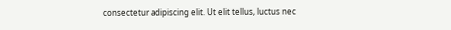consectetur adipiscing elit. Ut elit tellus, luctus nec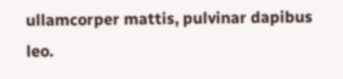ullamcorper mattis, pulvinar dapibus leo.